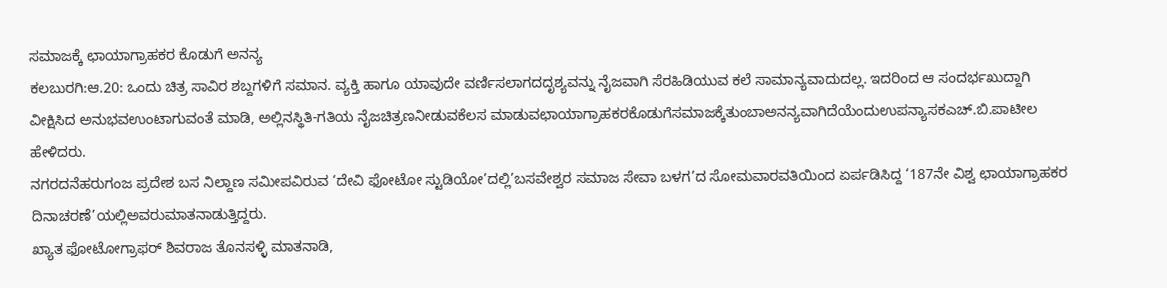ಸಮಾಜಕ್ಕೆ ಛಾಯಾಗ್ರಾಹಕರ ಕೊಡುಗೆ ಅನನ್ಯ
ಕಲಬುರಗಿ:ಆ.20: ಒಂದು ಚಿತ್ರ ಸಾವಿರ ಶಬ್ದಗಳಿಗೆ ಸಮಾನ. ವ್ಯಕ್ತಿ ಹಾಗೂ ಯಾವುದೇ ವರ್ಣಿಸಲಾಗದದೃಶ್ಯವನ್ನು ನೈಜವಾಗಿ ಸೆರಹಿಡಿಯುವ ಕಲೆ ಸಾಮಾನ್ಯವಾದುದಲ್ಲ. ಇದರಿಂದ ಆ ಸಂದರ್ಭಖುದ್ದಾಗಿ ವೀಕ್ಷಿಸಿದ ಅನುಭವಉಂಟಾಗುವಂತೆ ಮಾಡಿ, ಅಲ್ಲಿನಸ್ಥಿತಿ-ಗತಿಯ ನೈಜಚಿತ್ರಣನೀಡುವಕೆಲಸ ಮಾಡುವಛಾಯಾಗ್ರಾಹಕರಕೊಡುಗೆಸಮಾಜಕ್ಕೆತುಂಬಾಅನನ್ಯವಾಗಿದೆಯೆಂದುಉಪನ್ಯಾಸಕಎಚ್.ಬಿ.ಪಾಟೀಲ ಹೇಳಿದರು.
ನಗರದನೆಹರುಗಂಜ ಪ್ರದೇಶ ಬಸ ನಿಲ್ದಾಣ ಸಮೀಪವಿರುವ ‘ದೇವಿ ಫೋಟೋ ಸ್ಟುಡಿಯೋ’ದಲ್ಲಿ’ಬಸವೇಶ್ವರ ಸಮಾಜ ಸೇವಾ ಬಳಗ’ದ ಸೋಮವಾರವತಿಯಿಂದ ಏರ್ಪಡಿಸಿದ್ದ ‘187ನೇ ವಿಶ್ವ ಛಾಯಾಗ್ರಾಹಕರ ದಿನಾಚರಣೆ’ಯಲ್ಲಿಅವರುಮಾತನಾಡುತ್ತಿದ್ದರು.
ಖ್ಯಾತ ಫೋಟೋಗ್ರಾಫರ್ ಶಿವರಾಜ ತೊನಸಳ್ಳಿ ಮಾತನಾಡಿ,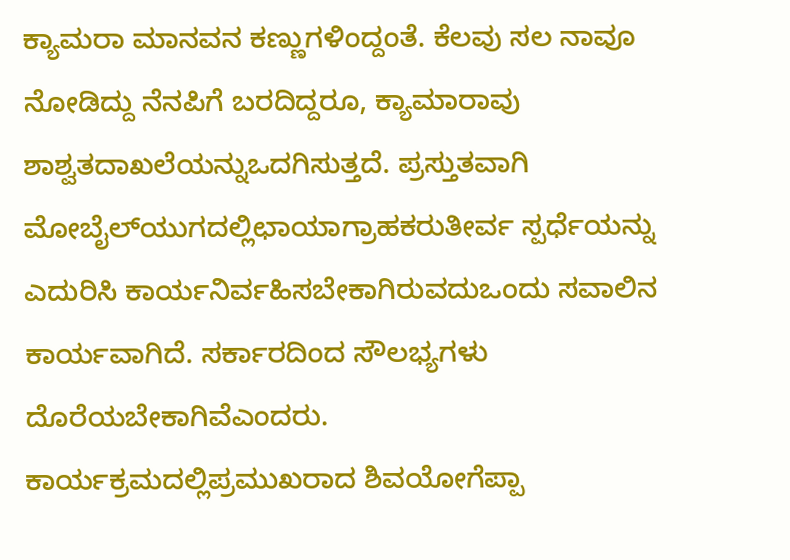ಕ್ಯಾಮರಾ ಮಾನವನ ಕಣ್ಣುಗಳಿಂದ್ದಂತೆ. ಕೆಲವು ಸಲ ನಾವೂ ನೋಡಿದ್ದು ನೆನಪಿಗೆ ಬರದಿದ್ದರೂ, ಕ್ಯಾಮಾರಾವು ಶಾಶ್ವತದಾಖಲೆಯನ್ನುಒದಗಿಸುತ್ತದೆ. ಪ್ರಸ್ತುತವಾಗಿ ಮೋಬೈಲ್‍ಯುಗದಲ್ಲಿಛಾಯಾಗ್ರಾಹಕರುತೀರ್ವ ಸ್ಪರ್ಧೆಯನ್ನು ಎದುರಿಸಿ ಕಾರ್ಯನಿರ್ವಹಿಸಬೇಕಾಗಿರುವದುಒಂದು ಸವಾಲಿನ ಕಾರ್ಯವಾಗಿದೆ. ಸರ್ಕಾರದಿಂದ ಸೌಲಭ್ಯಗಳು ದೊರೆಯಬೇಕಾಗಿವೆಎಂದರು.
ಕಾರ್ಯಕ್ರಮದಲ್ಲಿಪ್ರಮುಖರಾದ ಶಿವಯೋಗೆಪ್ಪಾ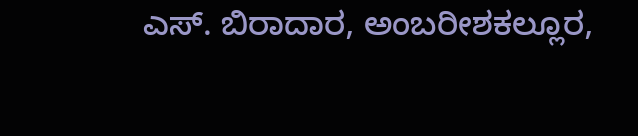ಎಸ್. ಬಿರಾದಾರ, ಅಂಬರೀಶಕಲ್ಲೂರ,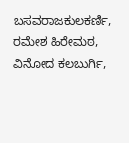ಬಸವರಾಜಕುಲಕರ್ಣಿ, ರಮೇಶ ಹಿರೇಮಠ, ವಿನೋದ ಕಲಬುರ್ಗಿ,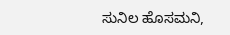ಸುನಿಲ ಹೊಸಮನಿ,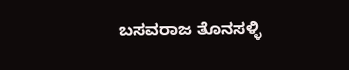ಬಸವರಾಜ ತೊನಸಳ್ಳಿ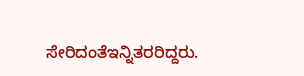ಸೇರಿದಂತೆಇನ್ನಿತರರಿದ್ದರು.